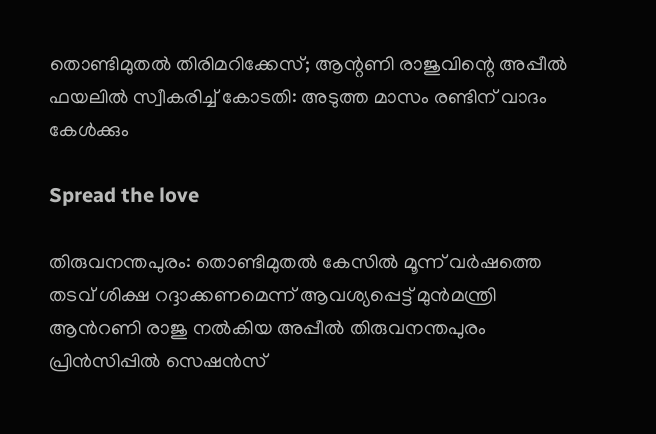തൊണ്ടിമുതല്‍ തിരിമറിക്കേസ്; ആന്റണി രാജുവിന്റെ അപ്പീല്‍ ഫയലില്‍ സ്വീകരിച്ച്‌ കോടതി: അടുത്ത മാസം രണ്ടിന് വാദം കേള്‍ക്കും

Spread the love

തിരുവനന്തപുരം: തൊണ്ടിമുതല്‍ കേസില്‍ മൂന്ന് വര്‍ഷത്തെ തടവ് ശിക്ഷ റദ്ദാക്കണമെന്ന് ആവശ്യപ്പെട്ട് മുന്‍മന്ത്രി ആന്‍റണി രാജു നല്‍കിയ അപ്പീല്‍ തിരുവനന്തപുരം പ്രിന്‍സിപ്പില്‍ സെഷൻസ്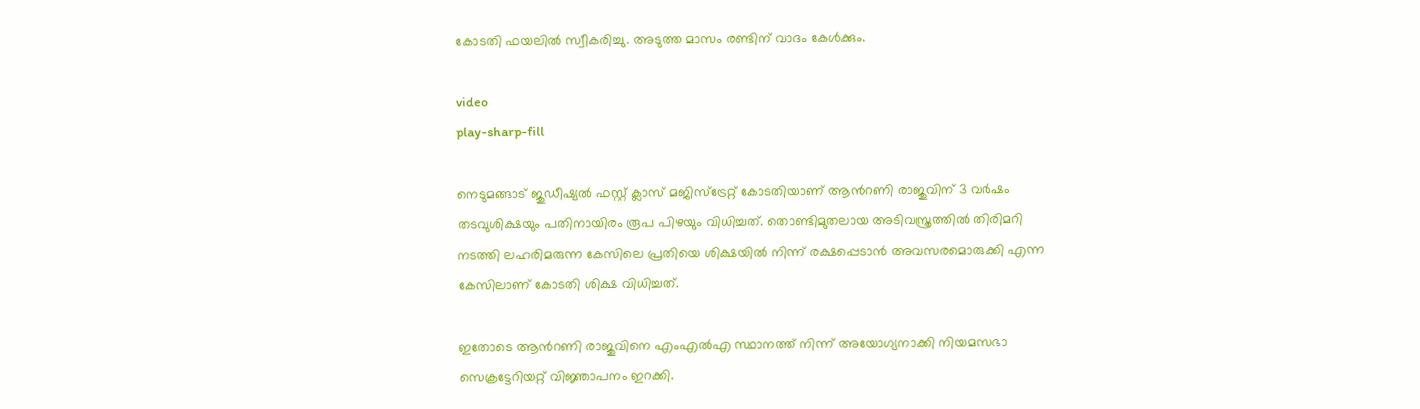കോടതി ഫയലില്‍ സ്വീകരിച്ചു. അടുത്ത മാസം രണ്ടിന് വാദം കേള്‍ക്കും.

video
play-sharp-fill

നെടുമങ്ങാട് ജുഡീഷ്യല്‍ ഫസ്റ്റ് ക്ലാസ് മജിസ്ട്രേറ്റ് കോടതിയാണ് ആന്‍റണി രാജുവിന് 3 വർഷം തടവുശിക്ഷയും പതിനായിരം രൂപ പിഴയും വിധിച്ചത്. തൊണ്ടിമുതലായ അടിവസ്ത്രത്തില്‍ തിരിമറി നടത്തി ലഹരിമരുന്ന കേസിലെ പ്രതിയെ ശിക്ഷയില്‍ നിന്ന് രക്ഷപ്പെടാൻ അവസരമൊരുക്കി എന്ന കേസിലാണ് കോടതി ശിക്ഷ വിധിച്ചത്.

ഇതോടെ ആന്‍റണി രാജുവിനെ എംഎല്‍എ സ്ഥാനത്ത് നിന്ന് അയോഗ്യനാക്കി നിയമസഭാ സെക്രട്ടേറിയറ്റ് വിജ്ഞാപനം ഇറക്കി.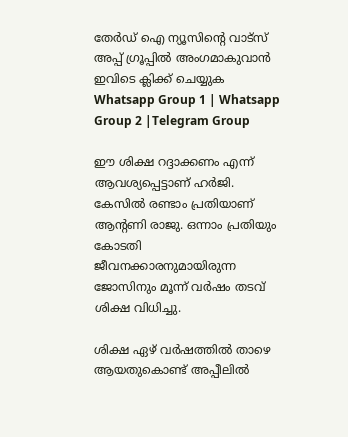തേർഡ് ഐ ന്യൂസിന്റെ വാട്സ് അപ്പ് ഗ്രൂപ്പിൽ അംഗമാകുവാൻ ഇവിടെ ക്ലിക്ക് ചെയ്യുക
Whatsapp Group 1 | Whatsapp Group 2 |Telegram Group

ഈ ശിക്ഷ റദ്ദാക്കണം എന്ന് ആവശ്യപ്പെട്ടാണ് ഹർജി. കേസില്‍ രണ്ടാം പ്രതിയാണ് ആന്റണി രാജു. ഒന്നാം പ്രതിയും കോടതി ജീവനക്കാരനുമായിരുന്ന ജോസിനും മൂന്ന് വർഷം തടവ് ശിക്ഷ വിധിച്ചു.

ശിക്ഷ ഏഴ് വർഷത്തില്‍ താഴെ ആയതുകൊണ്ട് അപ്പീലില്‍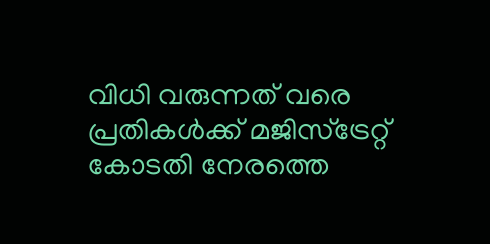വിധി വരുന്നത് വരെ പ്രതികള്‍ക്ക് മജിസ്ട്രേറ്റ് കോടതി നേരത്തെ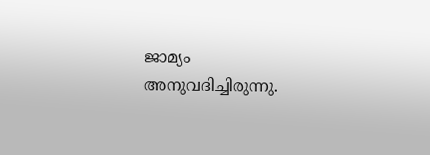ജാമ്യം അനുവദിച്ചിരുന്നു.